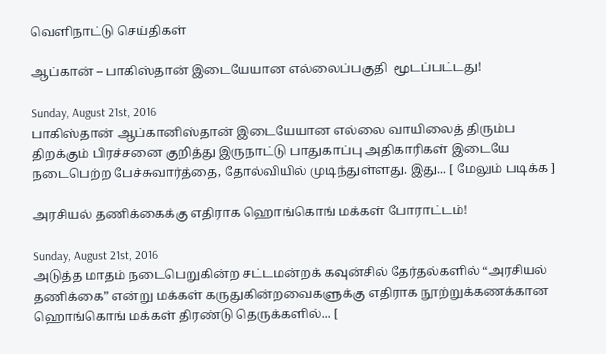வெளிநாட்டு செய்திகள்

ஆப்கான் – பாகிஸ்தான் இடையேயான எல்லைப்பகுதி  மூடப்பட்டது!

Sunday, August 21st, 2016
பாகிஸ்தான் ஆப்கானிஸ்தான் இடையேயான எல்லை வாயிலைத் திரும்ப திறக்கும் பிரச்சனை குறித்து இருநாட்டு பாதுகாப்பு அதிகாரிகள் இடையே நடைபெற்ற பேச்சுவார்த்தை, தோல்வியில் முடிந்துள்ளது. இது... [ மேலும் படிக்க ]

அரசியல் தணிக்கைக்கு எதிராக ஹொங்கொங் மக்கள் போராட்டம்!

Sunday, August 21st, 2016
அடுத்த மாதம் நடைபெறுகின்ற சட்டமன்றக் கவுன்சில் தேர்தல்களில் “அரசியல் தணிக்கை” என்று மக்கள் கருதுகின்றவைகளுக்கு எதிராக நூற்றுக்கணக்கான ஹொங்கொங் மக்கள் திரண்டு தெருக்களில்... [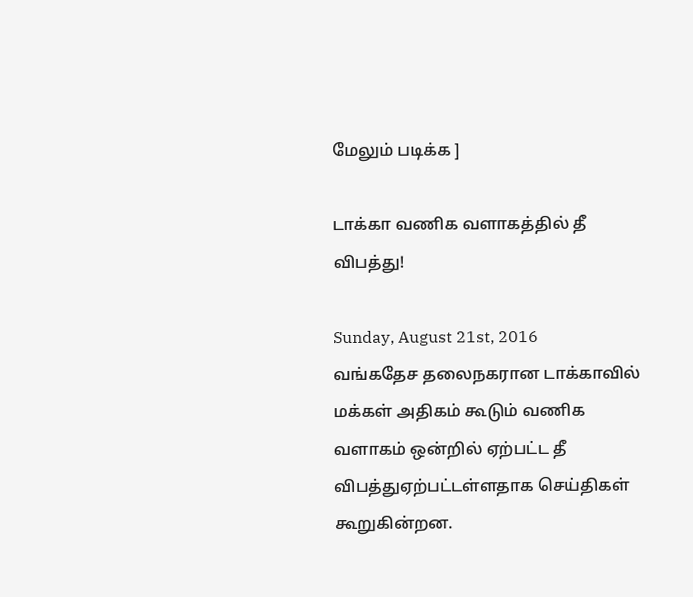மேலும் படிக்க ]

டாக்கா வணிக வளாகத்தில் தீ விபத்து!

Sunday, August 21st, 2016
வங்கதேச தலைநகரான டாக்காவில் மக்கள் அதிகம் கூடும் வணிக வளாகம் ஒன்றில் ஏற்பட்ட தீ விபத்துஏற்பட்டள்ளதாக செய்திகள் கூறுகின்றன.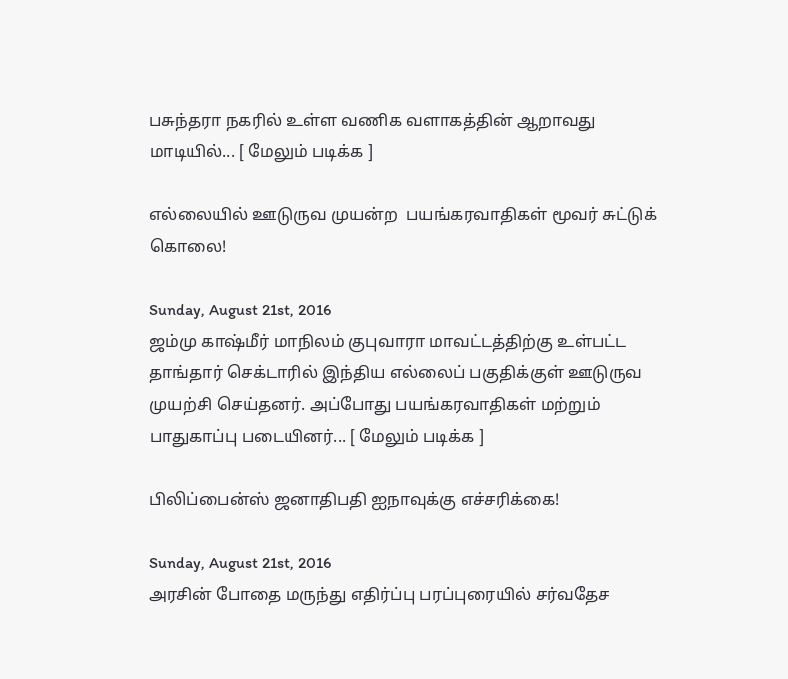பசுந்தரா நகரில் உள்ள வணிக வளாகத்தின் ஆறாவது மாடியில்... [ மேலும் படிக்க ]

எல்லையில் ஊடுருவ முயன்ற  பயங்கரவாதிகள் மூவர் சுட்டுக் கொலை!

Sunday, August 21st, 2016
ஜம்மு காஷ்மீர் மாநிலம் குபுவாரா மாவட்டத்திற்கு உள்பட்ட தாங்தார் செக்டாரில் இந்திய எல்லைப் பகுதிக்குள் ஊடுருவ முயற்சி செய்தனர். அப்போது பயங்கரவாதிகள் மற்றும் பாதுகாப்பு படையினர்... [ மேலும் படிக்க ]

பிலிப்பைன்ஸ் ஜனாதிபதி ஐநாவுக்கு எச்சரிக்கை!

Sunday, August 21st, 2016
அரசின் போதை மருந்து எதிர்ப்பு பரப்புரையில் சர்வதேச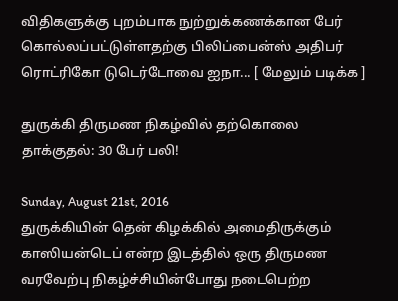விதிகளுக்கு புறம்பாக நுற்றுக்கணக்கான பேர் கொல்லப்பட்டுள்ளதற்கு பிலிப்பைன்ஸ் அதிபர் ரொட்ரிகோ டுடெர்டோவை ஐநா... [ மேலும் படிக்க ]

துருக்கி திருமண நிகழ்வில் தற்கொலை தாக்குதல்: 30 பேர் பலி!

Sunday, August 21st, 2016
துருக்கியின் தென் கிழக்கில் அமைதிருக்கும் காஸியன்டெப் என்ற இடத்தில் ஒரு திருமண வரவேற்பு நிகழ்ச்சியின்போது நடைபெற்ற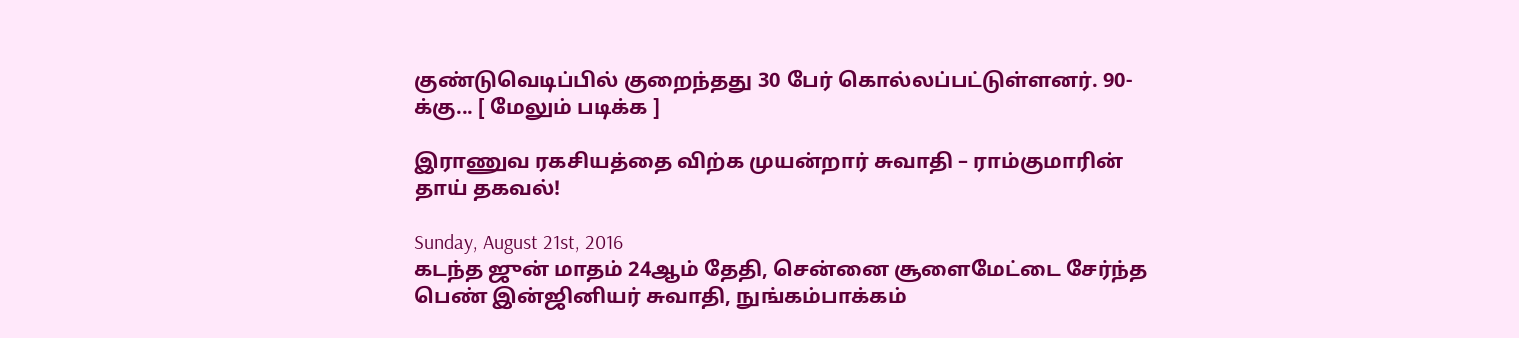குண்டுவெடிப்பில் குறைந்தது 30 பேர் கொல்லப்பட்டுள்ளனர். 90-க்கு... [ மேலும் படிக்க ]

இராணுவ ரகசியத்தை விற்க முயன்றார் சுவாதி – ராம்குமாரின் தாய் தகவல்!

Sunday, August 21st, 2016
கடந்த ஜுன் மாதம் 24ஆம் தேதி, சென்னை சூளைமேட்டை சேர்ந்த பெண் இன்ஜினியர் சுவாதி, நுங்கம்பாக்கம்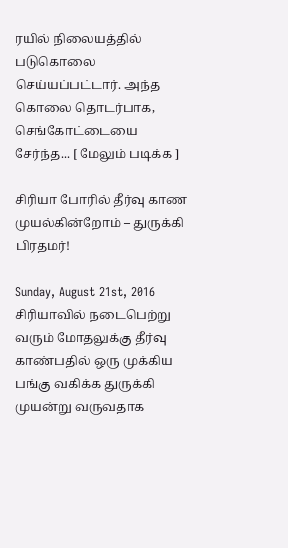ரயில் நிலையத்தில் படுகொலை செய்யப்பட்டார். அந்த கொலை தொடர்பாக, செங்கோட்டையை சேர்ந்த... [ மேலும் படிக்க ]

சிரியா போரில் தீர்வு காண முயல்கின்றோம் – துருக்கி பிரதமர்!

Sunday, August 21st, 2016
சிரியாவில் நடைபெற்று வரும் மோதலுக்கு தீர்வு காண்பதில் ஒரு முக்கிய பங்கு வகிக்க துருக்கி முயன்று வருவதாக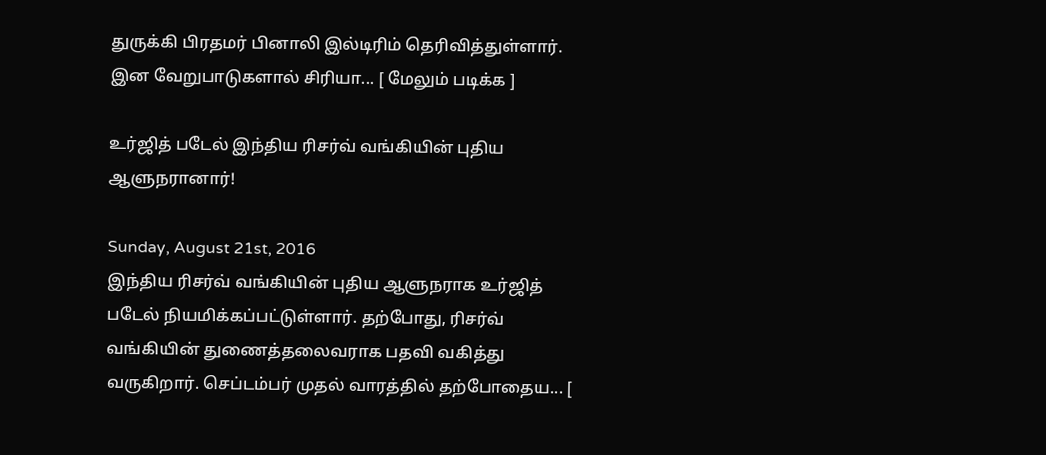துருக்கி பிரதமர் பினாலி இல்டிரிம் தெரிவித்துள்ளார். இன வேறுபாடுகளால் சிரியா... [ மேலும் படிக்க ]

உர்ஜித் படேல் இந்திய ரிசர்வ் வங்கியின் புதிய ஆளுநரானார்!

Sunday, August 21st, 2016
இந்திய ரிசர்வ் வங்கியின் புதிய ஆளுநராக உர்ஜித் படேல் நியமிக்கப்பட்டுள்ளார். தற்போது, ரிசர்வ் வங்கியின் துணைத்தலைவராக பதவி வகித்து வருகிறார். செப்டம்பர் முதல் வாரத்தில் தற்போதைய... [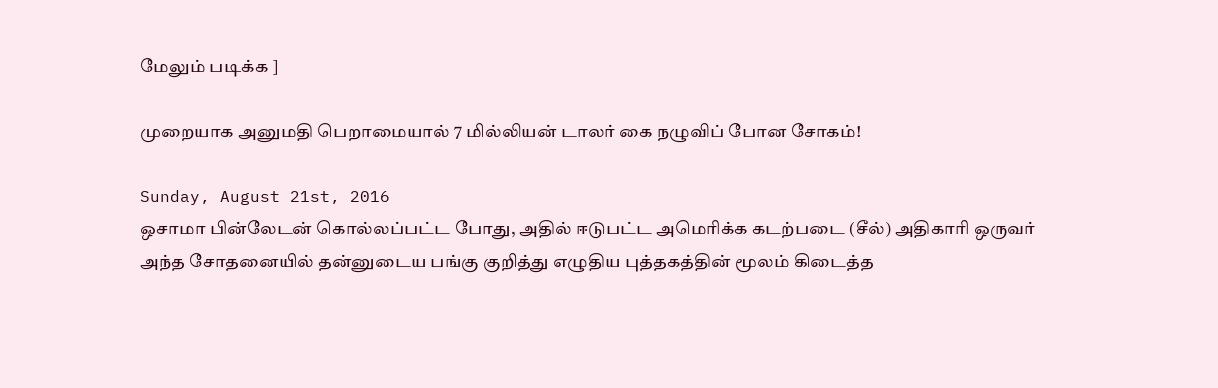மேலும் படிக்க ]

முறையாக அனுமதி பெறாமையால் 7 மில்லியன் டாலர் கை நழுவிப் போன சோகம்!

Sunday, August 21st, 2016
ஒசாமா பின்லேடன் கொல்லப்பட்ட போது, அதில் ஈடுபட்ட அமெரிக்க கடற்படை (சீல்) அதிகாரி ஒருவர் அந்த சோதனையில் தன்னுடைய பங்கு குறித்து எழுதிய புத்தகத்தின் மூலம் கிடைத்த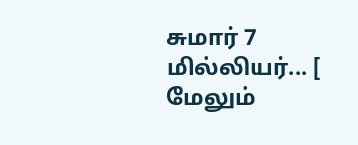சுமார் 7 மில்லியர்... [ மேலும்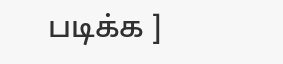படிக்க ]